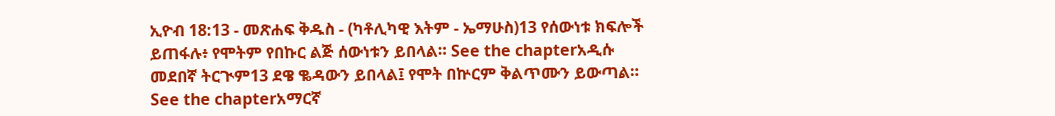ኢዮብ 18:13 - መጽሐፍ ቅዱስ - (ካቶሊካዊ እትም - ኤማሁስ)13 የሰውነቱ ክፍሎች ይጠፋሉ፥ የሞትም የበኩር ልጅ ሰውነቱን ይበላል። See the chapterአዲሱ መደበኛ ትርጒም13 ደዌ ቈዳውን ይበላል፤ የሞት በኵርም ቅልጥሙን ይውጣል። See the chapterአማርኛ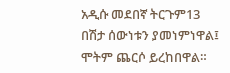አዲሱ መደበኛ ትርጉም13 በሽታ ሰውነቱን ያመነምነዋል፤ ሞትም ጨርሶ ይረከበዋል።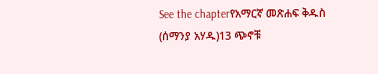See the chapterየአማርኛ መጽሐፍ ቅዱስ (ሰማንያ አሃዱ)13 ጭኖቹ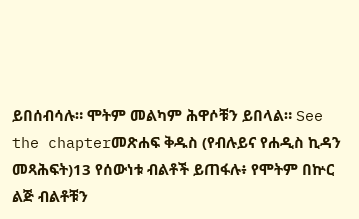ይበሰብሳሉ። ሞትም መልካም ሕዋሶቹን ይበላል። See the chapterመጽሐፍ ቅዱስ (የብሉይና የሐዲስ ኪዳን መጻሕፍት)13 የሰውነቱ ብልቶች ይጠፋሉ፥ የሞትም በኵር ልጅ ብልቶቹን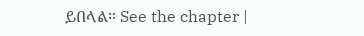ይበላል። See the chapter |